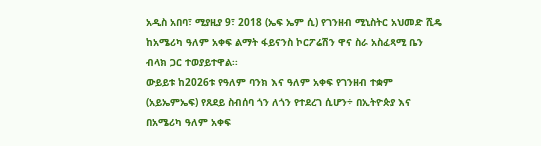አዲስ አበባ፣ ሚያዚያ 9፣ 2018 (ኤፍ ኤም ሲ) የገንዘብ ሚኒስትር አህመድ ሺዴ ከአሜሪካ ዓለም አቀፍ ልማት ፋይናንስ ኮርፖሬሽን ዋና ስራ አስፈጻሚ ቤን ብላክ ጋር ተወያይተዋል፡፡
ውይይቱ ከ2026ቱ የዓለም ባንክ እና ዓለም አቀፍ የገንዘብ ተቋም (አይኤምኤፍ) የጸደይ ስብሰባ ጎን ለጎን የተደረገ ሲሆን÷ በኢትዮጵያ እና በአሜሪካ ዓለም አቀፍ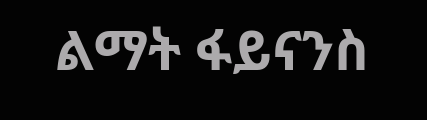ልማት ፋይናንስ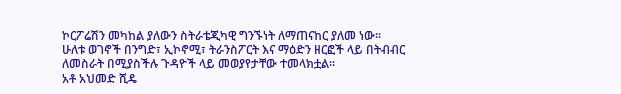ኮርፖሬሽን መካከል ያለውን ስትራቴጂካዊ ግንኙነት ለማጠናከር ያለመ ነው፡፡
ሁለቱ ወገኖች በንግድ፣ ኢኮኖሚ፣ ትራንስፖርት እና ማዕድን ዘርፎች ላይ በትብብር ለመስራት በሚያስችሉ ጉዳዮች ላይ መወያየታቸው ተመላክቷል፡፡
አቶ አህመድ ሺዴ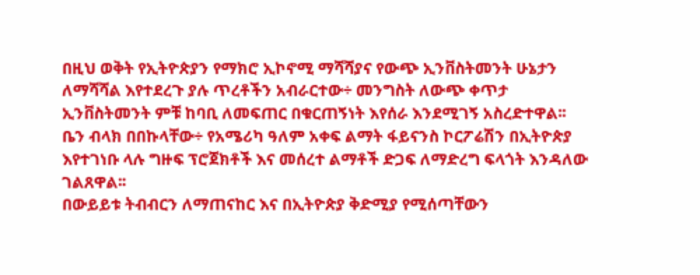በዚህ ወቅት የኢትዮጵያን የማክሮ ኢኮኖሚ ማሻሻያና የውጭ ኢንቨስትመንት ሁኔታን ለማሻሻል እየተደረጉ ያሉ ጥረቶችን አብራርተው÷ መንግስት ለውጭ ቀጥታ ኢንቨስትመንት ምቹ ከባቢ ለመፍጠር በቁርጠኝነት እየሰራ እንደሚገኝ አስረድተዋል፡፡
ቤን ብላክ በበኩላቸው÷ የአሜሪካ ዓለም አቀፍ ልማት ፋይናንስ ኮርፖሬሽን በኢትዮጵያ እየተገነቡ ላሉ ግዙፍ ፕሮጀክቶች እና መሰረተ ልማቶች ድጋፍ ለማድረግ ፍላጎት እንዳለው ገልጸዋል፡፡
በውይይቱ ትብብርን ለማጠናከር እና በኢትዮጵያ ቅድሚያ የሚሰጣቸውን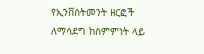የኢንቨሰትመንት ዘርፎች ለማሳደግ ከስምምነት ላይ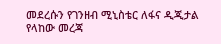መደረሱን የገንዘብ ሚኒስቴር ለፋና ዲጂታል የላከው መረጃ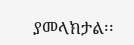ያመላክታል፡፡